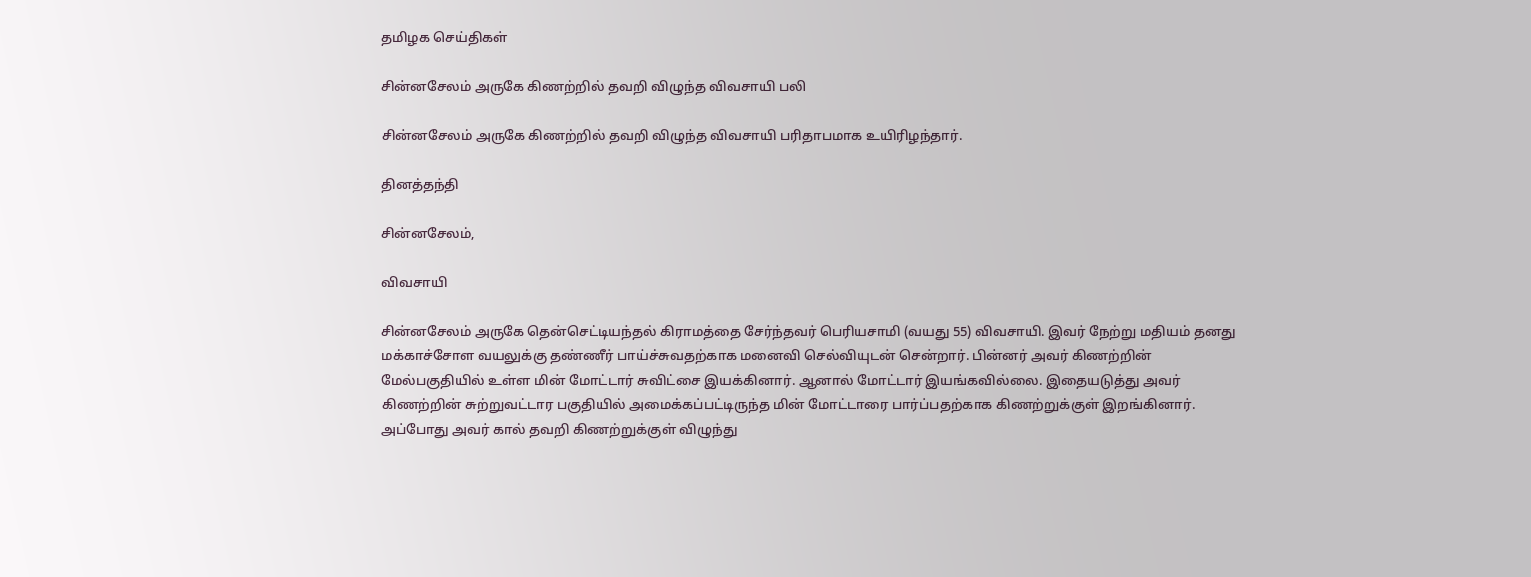தமிழக செய்திகள்

சின்னசேலம் அருகே கிணற்றில் தவறி விழுந்த விவசாயி பலி

சின்னசேலம் அருகே கிணற்றில் தவறி விழுந்த விவசாயி பரிதாபமாக உயிரிழந்தார்.

தினத்தந்தி

சின்னசேலம்,

விவசாயி

சின்னசேலம் அருகே தென்செட்டியந்தல் கிராமத்தை சேர்ந்தவர் பெரியசாமி (வயது 55) விவசாயி. இவர் நேற்று மதியம் தனது மக்காச்சோள வயலுக்கு தண்ணீர் பாய்ச்சுவதற்காக மனைவி செல்வியுடன் சென்றார். பின்னர் அவர் கிணற்றின் மேல்பகுதியில் உள்ள மின் மோட்டார் சுவிட்சை இயக்கினார். ஆனால் மோட்டார் இயங்கவில்லை. இதையடுத்து அவர் கிணற்றின் சுற்றுவட்டார பகுதியில் அமைக்கப்பட்டிருந்த மின் மோட்டாரை பார்ப்பதற்காக கிணற்றுக்குள் இறங்கினார். அப்போது அவர் கால் தவறி கிணற்றுக்குள் விழுந்து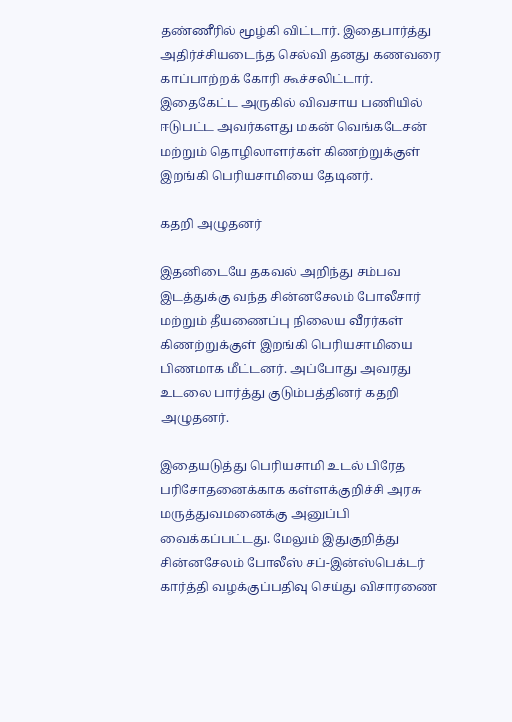தண்ணீரில் மூழ்கி விட்டார். இதைபார்த்து அதிர்ச்சியடைந்த செல்வி தனது கணவரை காப்பாற்றக் கோரி கூச்சலிட்டார். இதைகேட்ட அருகில் விவசாய பணியில் ஈடுபட்ட அவர்களது மகன் வெங்கடேசன் மற்றும் தொழிலாளர்கள் கிணற்றுக்குள் இறங்கி பெரியசாமியை தேடினர்.

கதறி அழுதனர்

இதனிடையே தகவல் அறிந்து சம்பவ இடத்துக்கு வந்த சின்னசேலம் போலீசார் மற்றும் தீயணைப்பு நிலைய வீரர்கள் கிணற்றுக்குள் இறங்கி பெரியசாமியை பிணமாக மீட்டனர். அப்போது அவரது உடலை பார்த்து குடும்பத்தினர் கதறி அழுதனர்.

இதையடுத்து பெரியசாமி உடல் பிரேத பரிசோதனைக்காக கள்ளக்குறிச்சி அரசு மருத்துவமனைக்கு அனுப்பி வைக்கப்பட்டது. மேலும் இதுகுறித்து சின்னசேலம் போலீஸ் சப்-இன்ஸ்பெக்டர் கார்த்தி வழக்குப்பதிவு செய்து விசாரணை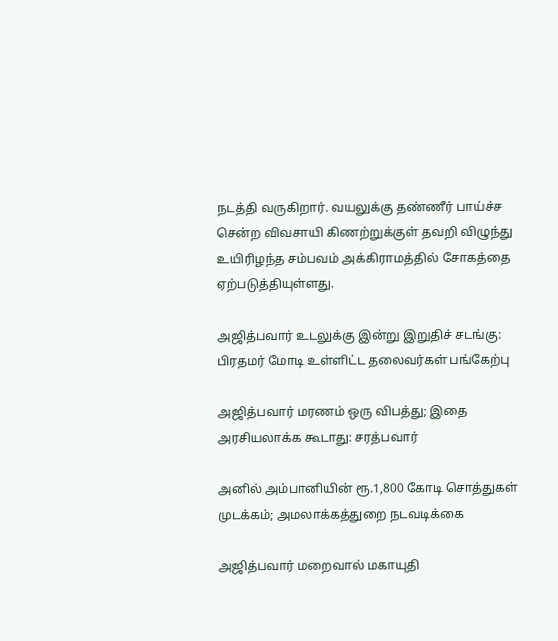நடத்தி வருகிறார். வயலுக்கு தண்ணீர் பாய்ச்ச சென்ற விவசாயி கிணற்றுக்குள் தவறி விழுந்து உயிரிழந்த சம்பவம் அக்கிராமத்தில் சோகத்தை ஏற்படுத்தியுள்ளது.

அஜித்பவார் உடலுக்கு இன்று இறுதிச் சடங்கு: பிரதமர் மோடி உள்ளிட்ட தலைவர்கள் பங்கேற்பு

அஜித்பவார் மரணம் ஒரு விபத்து; இதை அரசியலாக்க கூடாது: சரத்பவார்

அனில் அம்பானியின் ரூ.1,800 கோடி சொத்துகள் முடக்கம்; அமலாக்கத்துறை நடவடிக்கை

அஜித்பவார் மறைவால் மகாயுதி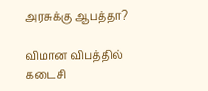அரசுக்கு ஆபத்தா?

விமான விபத்தில் கடைசி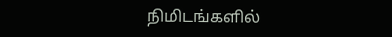நிமிடங்களில்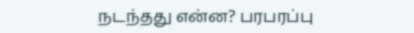நடந்தது என்ன? பரபரப்பு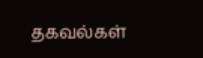தகவல்கள்